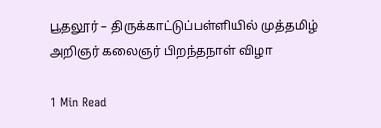பூதலூர் – திருக்காட்டுப்பள்ளியில் முத்தமிழ் அறிஞர் கலைஞர் பிறந்தநாள் விழா

1 Min Read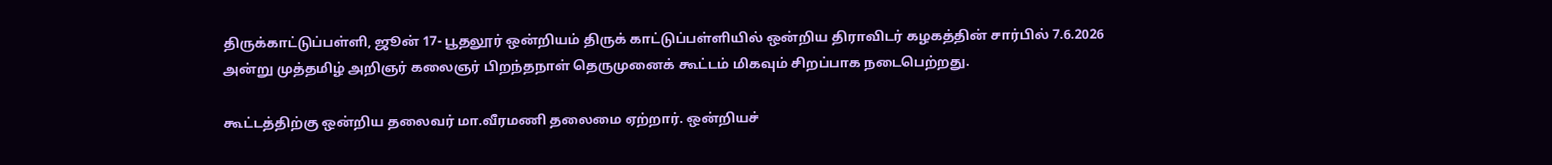திருக்காட்டுப்பள்ளி, ஜூன் 17- பூதலூர் ஒன்றியம் திருக் காட்டுப்பள்ளியில் ஒன்றிய திராவிடர் கழகத்தின் சார்பில் 7.6.2026 அன்று முத்தமிழ் அறிஞர் கலைஞர் பிறந்தநாள் தெருமுனைக் கூட்டம் மிகவும் சிறப்பாக நடைபெற்றது.

கூட்டத்திற்கு ஒன்றிய தலைவர் மா.வீரமணி தலைமை ஏற்றார். ஒன்றியச்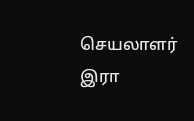செயலாளர் இரா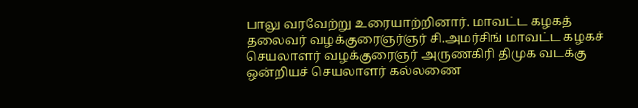பாலு வரவேற்று உரையாற்றினார். மாவட்ட கழகத் தலைவர் வழக்குரைஞர்ஞர் சி.அமர்சிங் மாவட்ட கழகச் செயலாளர் வழக்குரைஞர் அருணகிரி திமுக வடக்கு ஒன்றியச் செயலாளர் கல்லணை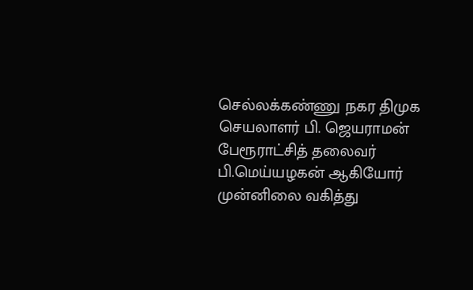செல்லக்கண்ணு நகர திமுக செயலாளர் பி. ஜெயராமன் பேரூராட்சித் தலைவர் பி.மெய்யழகன் ஆகியோர் முன்னிலை வகித்து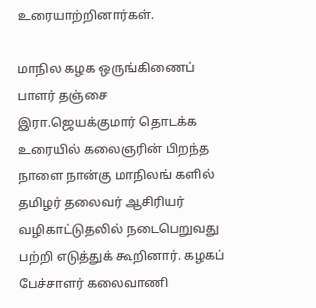உரையாற்றினார்கள்.

மாநில கழக ஒருங்கிணைப் பாளர் தஞ்சை இரா.ஜெயக்குமார் தொடக்க உரையில் கலைஞரின் பிறந்த நாளை நான்கு மாநிலங் களில் தமிழர் தலைவர் ஆசிரியர் வழிகாட்டுதலில் நடைபெறுவது பற்றி எடுத்துக் கூறினார். கழகப் பேச்சாளர் கலைவாணி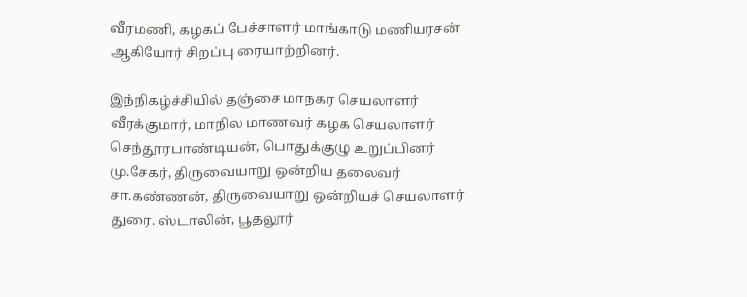வீரமணி, கழகப் பேச்சாளர் மாங்காடு மணியரசன் ஆகியோர் சிறப்பு ரையாற்றினர்.

இந்நிகழ்ச்சியில் தஞ்சை மாநகர செயலாளர் வீரக்குமார், மாநில மாணவர் கழக செயலாளர் செந்தூரபாண்டியன், பொதுக்குழு உறுப்பினர் மு.சேகர், திருவையாறு ஒன்றிய தலைவர் சா.கண்ணன், திருவையாறு ஒன்றியச் செயலாளர் துரை. ஸ்டாலின், பூதலூர்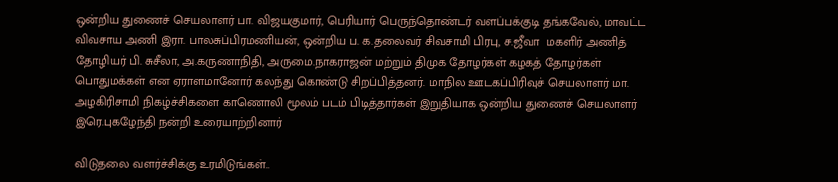ஒன்றிய துணைச் செயலாளர் பா. விஜயகுமார், பெரியார் பெருந்தொண்டர் வளப்பக்குடி தங்கவேல், மாவட்ட விவசாய அணி இரா. பாலசுப்பிரமணியன், ஒன்றிய ப. க.தலைவர் சிவசாமி பிரபு, ச.ஜீவா  மகளிர் அணித் தோழியர் பி. சுசீலா, அ.கருணாநிதி, அருமை.நாகராஜன் மற்றும் திமுக தோழர்கள் கழகத் தோழர்கள் பொதுமக்கள் என ஏராளமானோர் கலந்து கொண்டு சிறப்பித்தனர். மாநில ஊடகப்பிரிவுச் செயலாளர் மா. அழகிரிசாமி நிகழ்ச்சிகளை காணொலி மூலம் படம் பிடித்தார்கள் இறுதியாக ஒன்றிய துணைச் செயலாளர் இரெ.புகழேந்தி நன்றி உரையாற்றினார்

விடுதலை வளர்ச்சிக்கு உரமிடுங்கள்..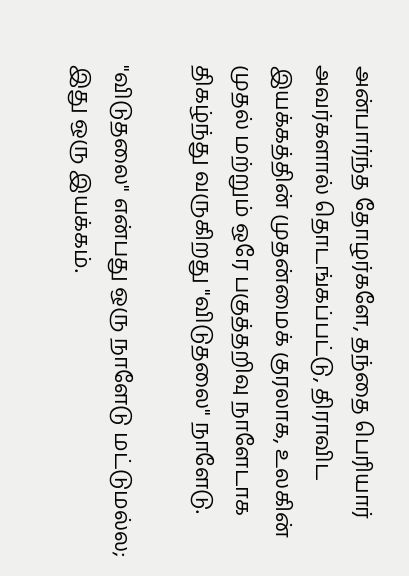அன்பார்ந்த தோழர்களே, தந்தை பெரியார் அவர்களால் தொடங்கப்பட்டு, திராவிட இயக்கத்தின் முதன்மைக் குரலாக, உலகின் முதல் மற்றும் ஒரே பகுத்தறிவு நாளேடாக திகழ்ந்து வருகிறது "விடுதலை" நாளேடு.

"விடுதலை" என்பது ஒரு நாளேடு மட்டுமல்ல; இது ஒரு இயக்கம்.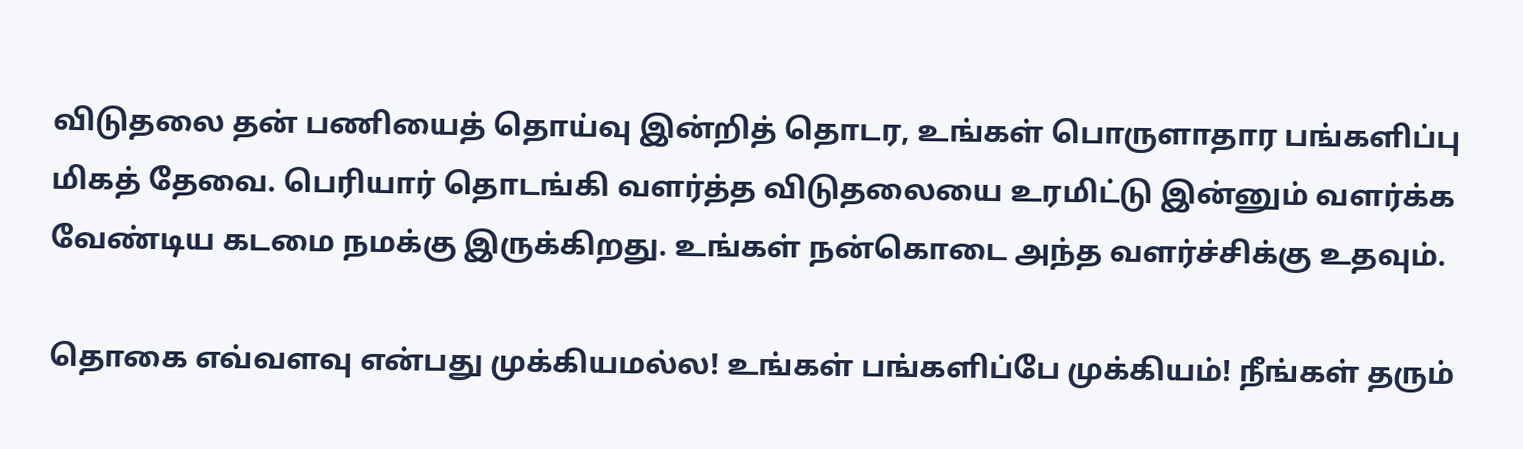விடுதலை தன் பணியைத் தொய்வு இன்றித் தொடர, உங்கள் பொருளாதார பங்களிப்பு மிகத் தேவை. பெரியார் தொடங்கி வளர்த்த விடுதலையை உரமிட்டு இன்னும் வளர்க்க வேண்டிய கடமை நமக்கு இருக்கிறது. உங்கள் நன்கொடை அந்த வளர்ச்சிக்கு உதவும்.

தொகை எவ்வளவு என்பது முக்கியமல்ல! உங்கள் பங்களிப்பே முக்கியம்! நீங்கள் தரும்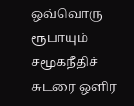ஒவ்வொரு ரூபாயும் சமூகநீதிச் சுடரை ஒளிர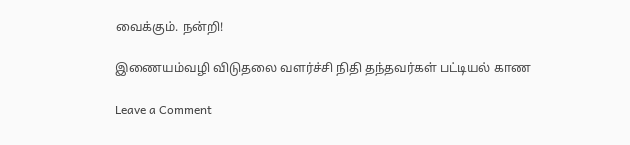வைக்கும். நன்றி!

இணையம்வழி விடுதலை வளர்ச்சி நிதி தந்தவர்கள் பட்டியல் காண

Leave a Comment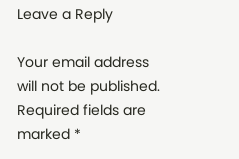Leave a Reply

Your email address will not be published. Required fields are marked *